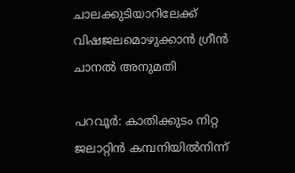ചാലക്കുടിയാറിലേക്ക് വിഷജലമൊഴുക്കാൻ ഗ്രീൻ ചാനൽ അനുമതി

പറവൂർ: കാതിക്കുടം നിറ്റ ജലാറ്റിൻ കമ്പനിയിൽനിന്ന്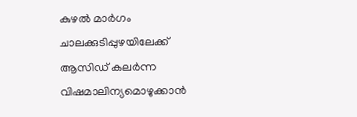കുഴൽ മാർഗം ചാലക്കുടിപ്പുഴയിലേക്ക് ആസിഡ് കലർന്ന വിഷമാലിന്യമൊഴുക്കാൻ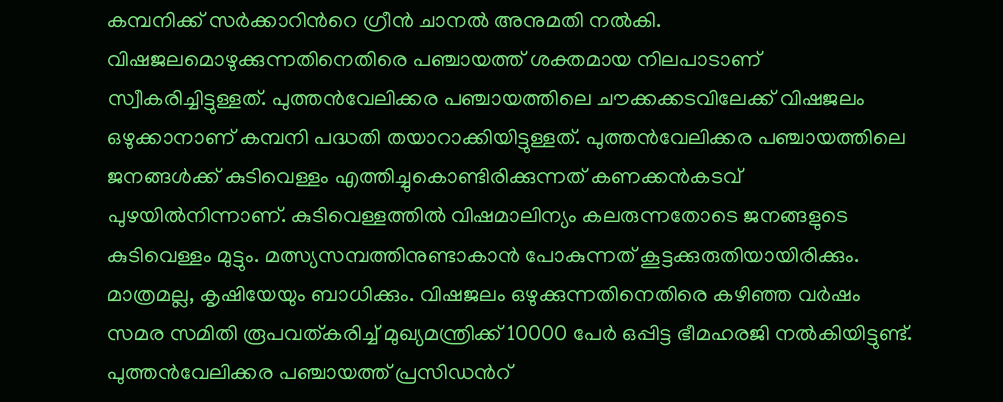കമ്പനിക്ക് സർക്കാറിന്‍റെ ഗ്രീൻ ചാനൽ അനുമതി നൽകി. വിഷജലമൊഴുക്കുന്നതിനെതിരെ പഞ്ചായത്ത് ശക്തമായ നിലപാടാണ് സ്വീകരിച്ചിട്ടുള്ളത്. പുത്തൻവേലിക്കര പഞ്ചായത്തിലെ ചൗക്കക്കടവിലേക്ക് വിഷജലം ഒഴുക്കാനാണ് കമ്പനി പദ്ധതി തയാറാക്കിയിട്ടുള്ളത്. പുത്തൻവേലിക്കര പഞ്ചായത്തിലെ ജനങ്ങൾക്ക് കുടിവെള്ളം എത്തിച്ചുകൊണ്ടിരിക്കുന്നത് കണക്കൻകടവ് പുഴയിൽനിന്നാണ്. കുടിവെള്ളത്തിൽ വിഷമാലിന്യം കലരുന്നതോടെ ജനങ്ങളുടെ കുടിവെള്ളം മുട്ടും. മത്സ്യസമ്പത്തിനുണ്ടാകാൻ പോകുന്നത് കൂട്ടക്കുരുതിയായിരിക്കും. മാത്രമല്ല, കൃഷിയേയും ബാധിക്കും. വിഷജലം ഒഴുക്കുന്നതിനെതിരെ കഴിഞ്ഞ വർഷം സമര സമിതി രൂപവത്കരിച്ച് മുഖ്യമന്ത്രിക്ക് 10000 പേർ ഒപ്പിട്ട ഭീമഹരജി നൽകിയിട്ടുണ്ട്. പുത്തൻവേലിക്കര പഞ്ചായത്ത് പ്രസിഡൻറ്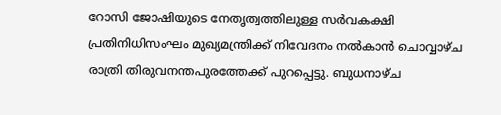റോസി ജോഷിയുടെ നേതൃത്വത്തിലുള്ള സർവകക്ഷി പ്രതിനിധിസംഘം മുഖ്യമന്ത്രിക്ക് നിവേദനം നൽകാൻ ചൊവ്വാഴ്ച രാത്രി തിരുവനന്തപുരത്തേക്ക് പുറപ്പെട്ടു. ബുധനാഴ്ച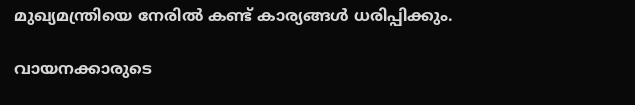മുഖ്യമന്ത്രിയെ നേരിൽ കണ്ട് കാര്യങ്ങൾ ധരിപ്പിക്കും.

വായനക്കാരുടെ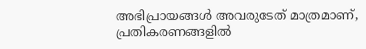അഭിപ്രായങ്ങള്‍ അവരുടേത് മാത്രമാണ്, പ്രതികരണങ്ങളിൽ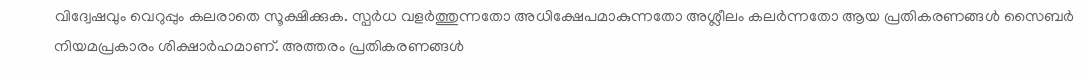വിദ്വേഷവും വെറുപ്പും കലരാതെ സൂക്ഷിക്കുക. സ്പർധ വളർത്തുന്നതോ അധിക്ഷേപമാകുന്നതോ അശ്ലീലം കലർന്നതോ ആയ പ്രതികരണങ്ങൾ സൈബർ നിയമപ്രകാരം ശിക്ഷാർഹമാണ്. അത്തരം പ്രതികരണങ്ങൾ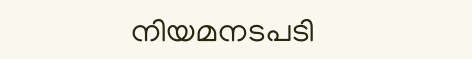നിയമനടപടി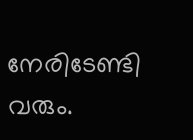നേരിടേണ്ടി വരും.